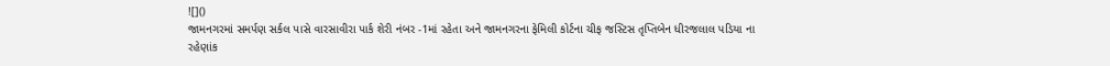![]()
જામનગરમાં સમર્પણ સર્કલ પાસે વારસાવીરા પાર્ક શેરી નંબર -1માં રહેતા અને જામનગરના ફેમિલી કોર્ટના ચીફ જસ્ટિસ તૃપ્તિબેન ધીરજલાલ પડિયા ના રહેણાંક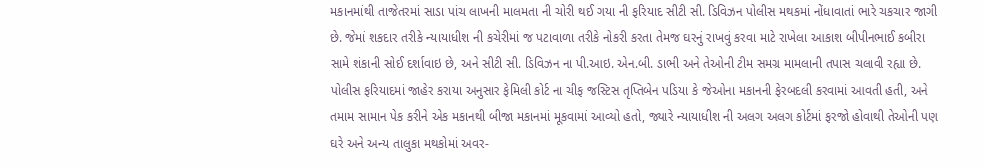મકાનમાંથી તાજેતરમાં સાડા પાંચ લાખની માલમતા ની ચોરી થઈ ગયા ની ફરિયાદ સીટી સી. ડિવિઝન પોલીસ મથકમાં નોંધાવાતાં ભારે ચકચાર જાગી છે. જેમાં શકદાર તરીકે ન્યાયાધીશ ની કચેરીમાં જ પટાવાળા તરીકે નોકરી કરતા તેમજ ઘરનું રાખવું કરવા માટે રાખેલા આકાશ બીપીનભાઈ કબીરા સામે શંકાની સોઈ દર્શાવાઇ છે, અને સીટી સી. ડિવિઝન ના પી.આઇ. એન.બી. ડાભી અને તેઓની ટીમ સમગ્ર મામલાની તપાસ ચલાવી રહ્યા છે.
પોલીસ ફરિયાદમાં જાહેર કરાયા અનુસાર ફેમિલી કોર્ટ ના ચીફ જસ્ટિસ તૃપ્તિબેન પડિયા કે જેઓના મકાનની ફેરબદલી કરવામાં આવતી હતી, અને તમામ સામાન પેક કરીને એક મકાનથી બીજા મકાનમાં મૂકવામાં આવ્યો હતો, જ્યારે ન્યાયાધીશ ની અલગ અલગ કોર્ટમાં ફરજો હોવાથી તેઓની પણ ઘરે અને અન્ય તાલુકા મથકોમાં અવર-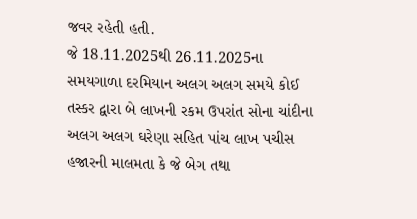જવર રહેતી હતી.
જે 18.11.2025થી 26.11.2025ના સમયગાળા દરમિયાન અલગ અલગ સમયે કોઈ તસ્કર દ્વારા બે લાખની રકમ ઉપરાંત સોના ચાંદીના અલગ અલગ ઘરેણા સહિત પાંચ લાખ પચીસ હજારની માલમતા કે જે બેગ તથા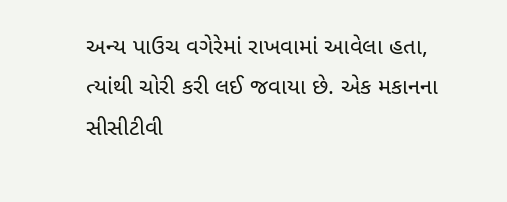અન્ય પાઉચ વગેરેમાં રાખવામાં આવેલા હતા, ત્યાંથી ચોરી કરી લઈ જવાયા છે. એક મકાનના સીસીટીવી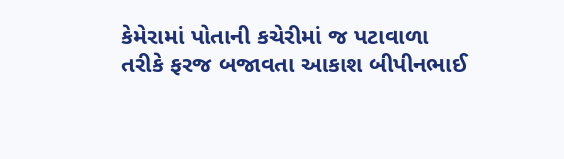કેમેરામાં પોતાની કચેરીમાં જ પટાવાળા તરીકે ફરજ બજાવતા આકાશ બીપીનભાઈ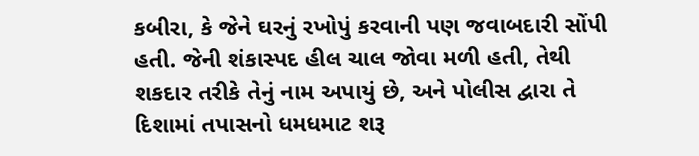કબીરા, કે જેને ઘરનું રખોપું કરવાની પણ જવાબદારી સોંપી હતી. જેની શંકાસ્પદ હીલ ચાલ જોવા મળી હતી, તેથી શકદાર તરીકે તેનું નામ અપાયું છે, અને પોલીસ દ્વારા તે દિશામાં તપાસનો ધમધમાટ શરૂ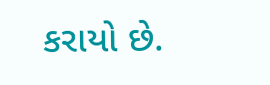કરાયો છે.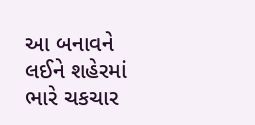આ બનાવને લઈને શહેરમાં ભારે ચકચાર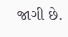જાગી છે.